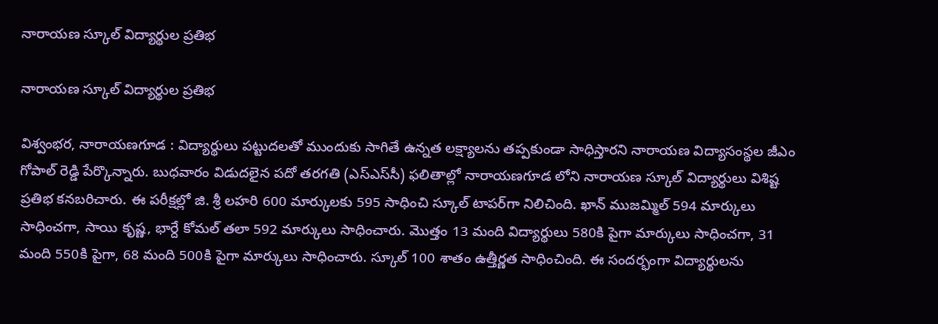నారాయణ స్కూల్ విద్యార్థుల ప్రతిభ

నారాయణ స్కూల్ విద్యార్థుల ప్రతిభ

విశ్వంభర, నారాయణగూడ : విద్యార్థులు పట్టుదలతో ముందుకు సాగితే ఉన్నత లక్ష్యాలను తప్పకుండా సాధిస్తారని నారాయణ విద్యాసంస్థల జీఎం గోపాల్ రెడ్డి పేర్కొన్నారు. బుధవారం విడుదలైన పదో తరగతి (ఎస్‌ఎస్‌సీ) ఫలితాల్లో నారాయణగూడ లోని నారాయణ స్కూల్ విద్యార్థులు విశిష్ట ప్రతిభ కనబరిచారు. ఈ పరీక్షల్లో జి. శ్రీ లహరి 600 మార్కులకు 595 సాధించి స్కూల్ టాపర్‌గా నిలిచింది. ఖాన్ ముజమ్మిల్ 594 మార్కులు సాధించగా, సాయి కృష్ణ, భార్దే కోమల్ తలా 592 మార్కులు సాధించారు. మొత్తం 13 మంది విద్యార్థులు 580కి పైగా మార్కులు సాధించగా, 31 మంది 550కి పైగా, 68 మంది 500కి పైగా మార్కులు సాధించారు. స్కూల్ 100 శాతం ఉత్తీర్ణత సాధించింది. ఈ సందర్భంగా విద్యార్థులను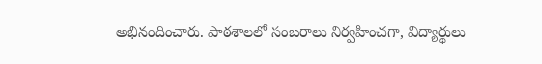అభినందించారు. పాఠశాలలో సంబరాలు నిర్వహించగా, విద్యార్థులు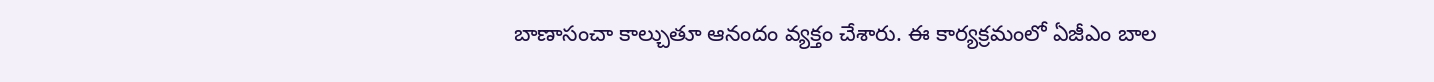బాణాసంచా కాల్చుతూ ఆనందం వ్యక్తం చేశారు. ఈ కార్యక్రమంలో ఏజీఎం బాల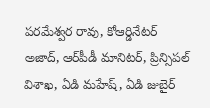పరమేశ్వర రావు, కోఆర్డినేటర్ అజాద్, ఆర్‌పీడీ మానిటర్, ప్రిన్సిపల్ విశాఖ, ఏడి మహేష్, ఏడి జుబైర్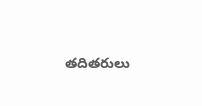తదితరులు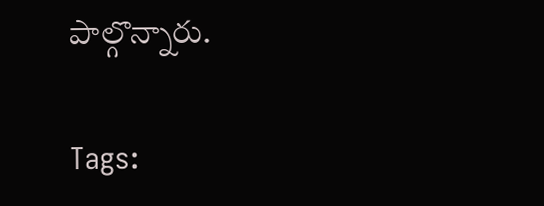పాల్గొన్నారు.

Tags: